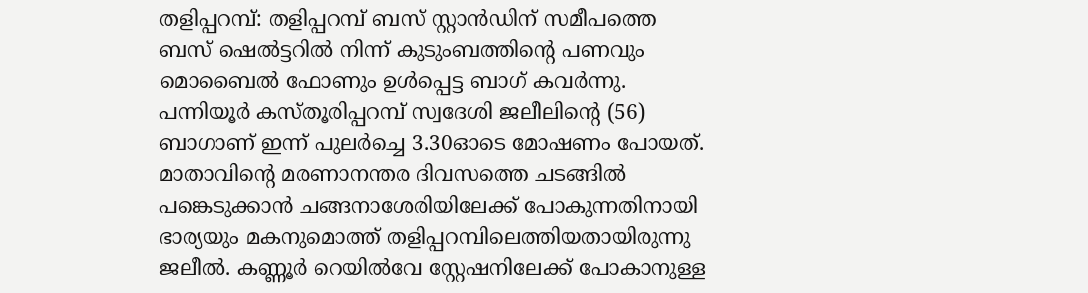തളിപ്പറമ്പ്: തളിപ്പറമ്പ് ബസ് സ്റ്റാൻഡിന് സമീപത്തെ ബസ് ഷെൽട്ടറിൽ നിന്ന് കുടുംബത്തിന്റെ പണവും മൊബൈൽ ഫോണും ഉൾപ്പെട്ട ബാഗ് കവർന്നു. പന്നിയൂർ കസ്തൂരിപ്പറമ്പ് സ്വദേശി ജലീലിന്റെ (56) ബാഗാണ് ഇന്ന് പുലർച്ചെ 3.30ഓടെ മോഷണം പോയത്.
മാതാവിന്റെ മരണാനന്തര ദിവസത്തെ ചടങ്ങിൽ പങ്കെടുക്കാൻ ചങ്ങനാശേരിയിലേക്ക് പോകുന്നതിനായി ഭാര്യയും മകനുമൊത്ത് തളിപ്പറമ്പിലെത്തിയതായിരുന്നു ജലീൽ. കണ്ണൂർ റെയിൽവേ സ്റ്റേഷനിലേക്ക് പോകാനുള്ള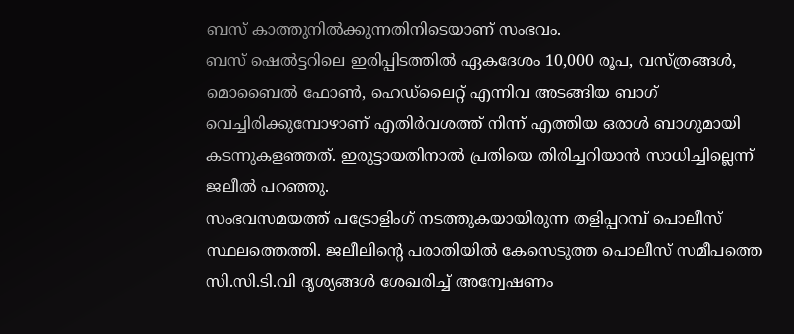ബസ് കാത്തുനിൽക്കുന്നതിനിടെയാണ് സംഭവം.
ബസ് ഷെൽട്ടറിലെ ഇരിപ്പിടത്തിൽ ഏകദേശം 10,000 രൂപ, വസ്ത്രങ്ങൾ, മൊബൈൽ ഫോൺ, ഹെഡ്ലൈറ്റ് എന്നിവ അടങ്ങിയ ബാഗ് വെച്ചിരിക്കുമ്പോഴാണ് എതിർവശത്ത് നിന്ന് എത്തിയ ഒരാൾ ബാഗുമായി കടന്നുകളഞ്ഞത്. ഇരുട്ടായതിനാൽ പ്രതിയെ തിരിച്ചറിയാൻ സാധിച്ചില്ലെന്ന് ജലീൽ പറഞ്ഞു.
സംഭവസമയത്ത് പട്രോളിംഗ് നടത്തുകയായിരുന്ന തളിപ്പറമ്പ് പൊലീസ് സ്ഥലത്തെത്തി. ജലീലിന്റെ പരാതിയിൽ കേസെടുത്ത പൊലീസ് സമീപത്തെ സി.സി.ടി.വി ദൃശ്യങ്ങൾ ശേഖരിച്ച് അന്വേഷണം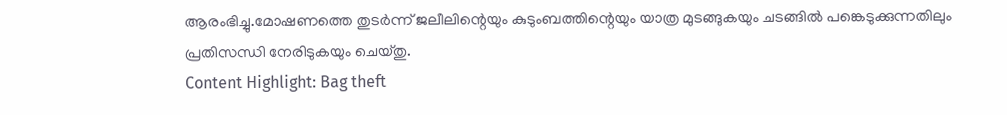ആരംഭിച്ചു.മോഷണത്തെ തുടർന്ന് ജലീലിന്റെയും കുടുംബത്തിന്റെയും യാത്ര മുടങ്ങുകയും ചടങ്ങിൽ പങ്കെടുക്കുന്നതിലും പ്രതിസന്ധി നേരിടുകയും ചെയ്തു.
Content Highlight: Bag theft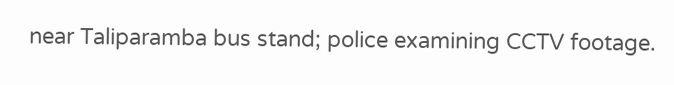near Taliparamba bus stand; police examining CCTV footage.